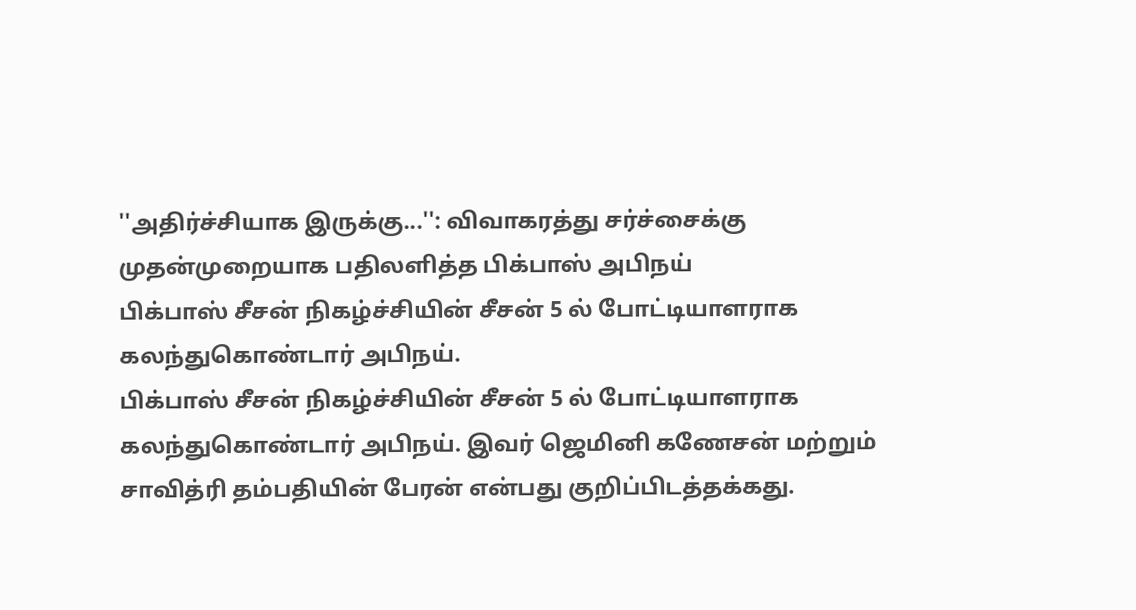''அதிர்ச்சியாக இருக்கு...'': விவாகரத்து சர்ச்சைக்கு முதன்முறையாக பதிலளித்த பிக்பாஸ் அபிநய்
பிக்பாஸ் சீசன் நிகழ்ச்சியின் சீசன் 5 ல் போட்டியாளராக கலந்துகொண்டார் அபிநய்.
பிக்பாஸ் சீசன் நிகழ்ச்சியின் சீசன் 5 ல் போட்டியாளராக கலந்துகொண்டார் அபிநய். இவர் ஜெமினி கணேசன் மற்றும் சாவித்ரி தம்பதியின் பேரன் என்பது குறிப்பிடத்தக்கது.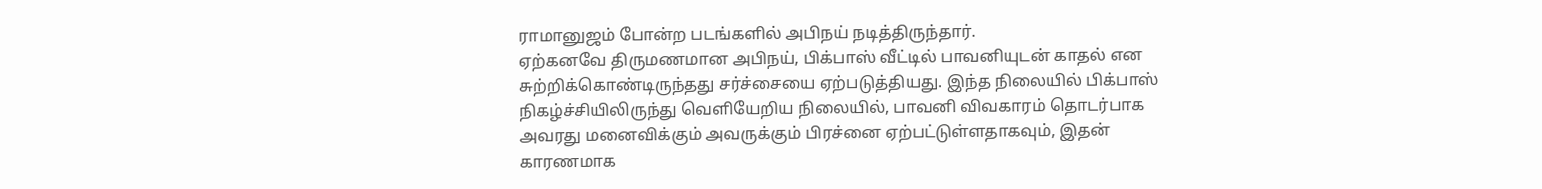ராமானுஜம் போன்ற படங்களில் அபிநய் நடித்திருந்தார்.
ஏற்கனவே திருமணமான அபிநய், பிக்பாஸ் வீட்டில் பாவனியுடன் காதல் என சுற்றிக்கொண்டிருந்தது சர்ச்சையை ஏற்படுத்தியது. இந்த நிலையில் பிக்பாஸ் நிகழ்ச்சியிலிருந்து வெளியேறிய நிலையில், பாவனி விவகாரம் தொடர்பாக அவரது மனைவிக்கும் அவருக்கும் பிரச்னை ஏற்பட்டுள்ளதாகவும், இதன் காரணமாக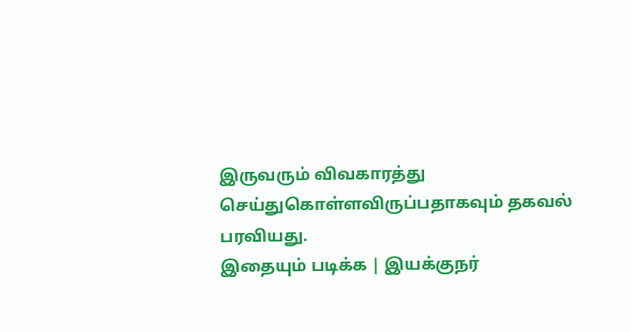இருவரும் விவகாரத்து செய்துகொள்ளவிருப்பதாகவும் தகவல் பரவியது.
இதையும் படிக்க | இயக்குநர்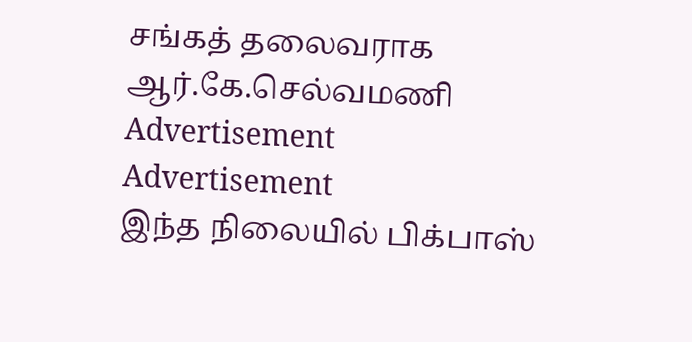சங்கத் தலைவராக ஆர்.கே.செல்வமணி
Advertisement
Advertisement
இந்த நிலையில் பிக்பாஸ்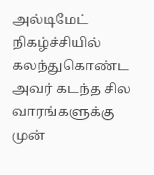அல்டிமேட் நிகழ்ச்சியில் கலந்துகொண்ட அவர் கடந்த சில வாரங்களுக்கு முன்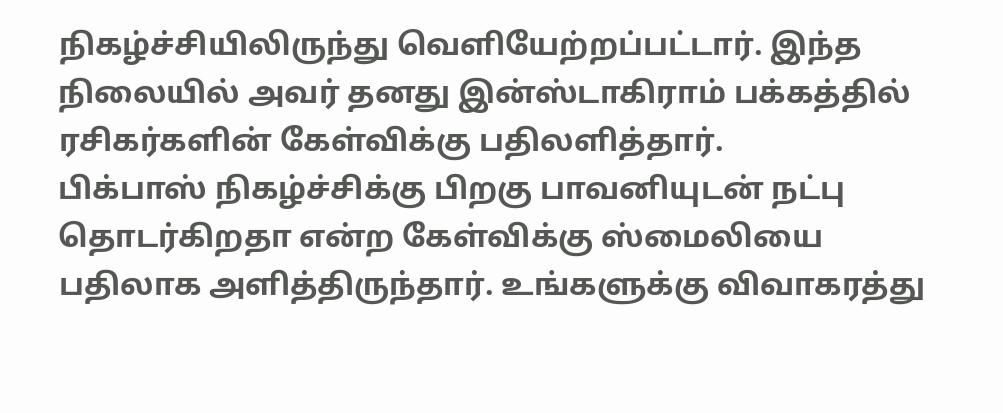நிகழ்ச்சியிலிருந்து வெளியேற்றப்பட்டார். இந்த நிலையில் அவர் தனது இன்ஸ்டாகிராம் பக்கத்தில் ரசிகர்களின் கேள்விக்கு பதிலளித்தார்.
பிக்பாஸ் நிகழ்ச்சிக்கு பிறகு பாவனியுடன் நட்பு தொடர்கிறதா என்ற கேள்விக்கு ஸ்மைலியை பதிலாக அளித்திருந்தார். உங்களுக்கு விவாகரத்து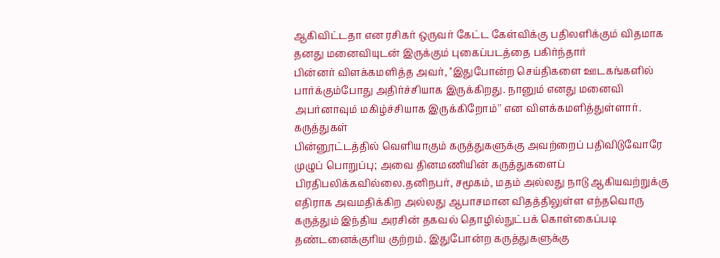ஆகிவிட்டதா என ரசிகர் ஒருவர் கேட்ட கேள்விக்கு பதிலளிக்கும் விதமாக தனது மனைவியுடன் இருக்கும் புகைப்படத்தை பகிர்ந்தார்
பின்னர் விளக்கமளித்த அவர், ''இதுபோன்ற செய்திகளை ஊடகங்களில் பார்க்கும்போது அதிர்ச்சியாக இருக்கிறது. நானும் எனது மனைவி அபர்னாவும் மகிழ்ச்சியாக இருக்கிறோம்'' என விளக்கமளித்துள்ளார்.
கருத்துகள்
பின்னூட்டத்தில் வெளியாகும் கருத்துகளுக்கு அவற்றைப் பதிவிடுவோரே முழுப் பொறுப்பு; அவை தினமணியின் கருத்துகளைப் பிரதிபலிக்கவில்லை.தனிநபர், சமூகம், மதம் அல்லது நாடு ஆகியவற்றுக்கு எதிராக அவமதிக்கிற அல்லது ஆபாசமான விதத்திலுள்ள எந்தவொரு கருத்தும் இந்திய அரசின் தகவல் தொழில்நுட்பக் கொள்கைப்படி தண்டனைக்குரிய குற்றம். இதுபோன்ற கருத்துகளுக்கு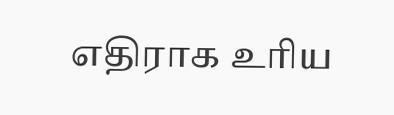எதிராக உரிய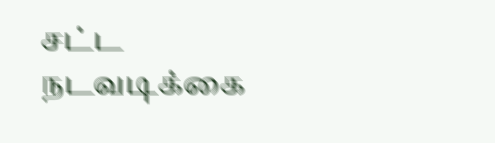சட்ட நடவடிக்கை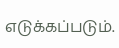எடுக்கப்படும்.